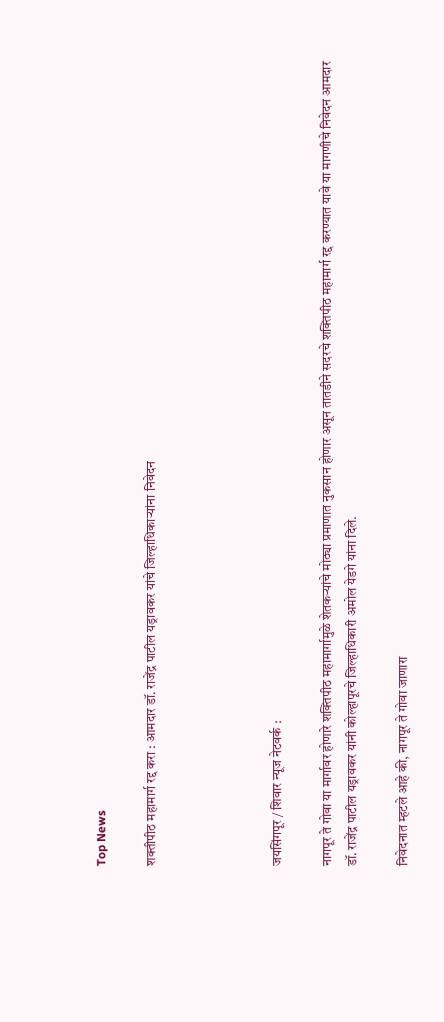Top News

शक्तीपीठ महामार्ग रद्द करा : आमदार डॉ. राजेंद्र पाटील यड्रावकर यांचे जिल्हाधिकाऱ्यांना निवेदन




जयसिंगपूर / शिवार न्यूज नेटवर्क :

नागपूर ते गोवा या मार्गावर होणारे शक्तिपीठ महामार्गामुळे शेतकऱ्यांचे मोठ्या प्रमाणात नुकसान होणार असून तातडीने सदरचे शक्तिपीठ महामार्ग रद्द करण्यात यावे या मागणीचे निवेदन आमदार डॉ. राजेंद्र पाटील यड्रावकर यांनी कोल्हापूरचे जिल्हाधिकारी अमोल येडगे यांना दिले.

निवेदनात म्हटले आहे की, नागपूर ते गोवा जाणारा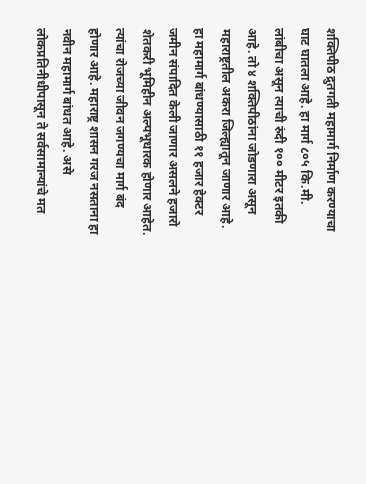शक्तिपीठ द्रुतगती महामार्ग निर्माण करण्याचा घाट घातला आहे. हा मार्ग ८०५ कि.मी. लांबीचा असून त्याची रुंदी १०० मीटर इतकी आहे. तो ४ शक्तिपीठांना जोडणारा असून महाराष्ट्रतील अकरा जिल्ह्यातून जाणार आहे. हा महामार्ग बांधण्यासाठी ११ हजार हेक्टर जमीन संपादित केली जाणार असलने हजारो शेतकरी भूमिहीन अल्पभूधारक होणार आहेत. त्यांचा रोजच्या जीवन जगण्यचा मार्ग बंद होणार आहे. महाराष्ट्र शासन गरज नसताना हा नवीन महामार्ग बांधत आहे. असे लोकप्रतिनीधीपासून ते सर्वसामान्यांचे मत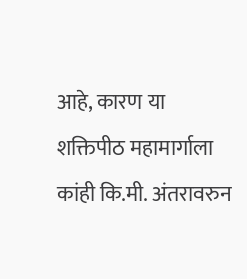आहे, कारण या शक्तिपीठ महामार्गाला कांही कि.मी. अंतरावरुन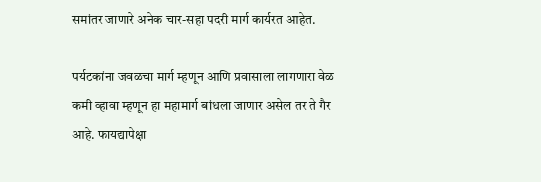समांतर जाणारे अनेक चार-सहा पदरी मार्ग कार्यरत आहेत.

पर्यटकांना जवळचा मार्ग म्हणून आणि प्रवासाला लागणारा वेळ कमी व्हावा म्हणून हा महामार्ग बांधला जाणार असेल तर ते गैर आहे. फायद्यापेक्षा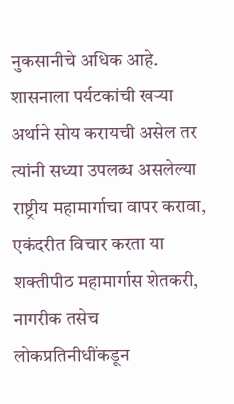नुकसानीचे अधिक आहे. शासनाला पर्यटकांची खऱ्या अर्थाने सोय करायची असेल तर त्यांनी सध्या उपलब्ध असलेल्या राष्ट्रीय महामार्गाचा वापर करावा, एकंदरीत विचार करता या शक्तीपीठ महामार्गास शेतकरी, नागरीक तसेच लोकप्रतिनीधींकडून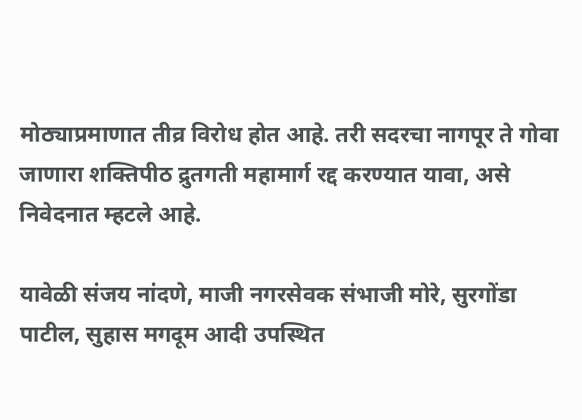मोठ्याप्रमाणात तीव्र विरोध होत आहे. तरी सदरचा नागपूर ते गोवा जाणारा शक्तिपीठ द्रुतगती महामार्ग रद्द करण्यात यावा, असे निवेदनात म्हटले आहे.

यावेळी संजय नांदणे, माजी नगरसेवक संभाजी मोरे, सुरगोंडा पाटील, सुहास मगदूम आदी उपस्थित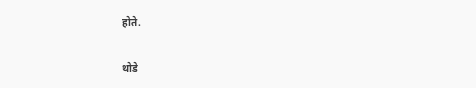होते.

थोडे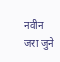नवीन जरा जुने